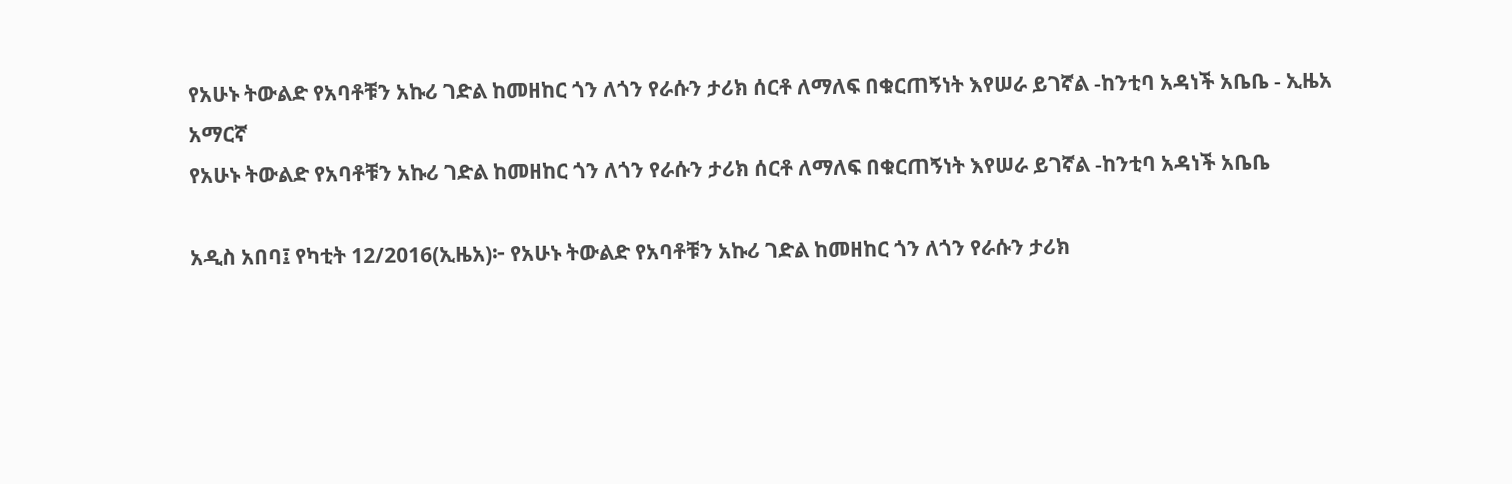የአሁኑ ትውልድ የአባቶቹን አኩሪ ገድል ከመዘከር ጎን ለጎን የራሱን ታሪክ ሰርቶ ለማለፍ በቁርጠኝነት እየሠራ ይገኛል -ከንቲባ አዳነች አቤቤ - ኢዜአ አማርኛ
የአሁኑ ትውልድ የአባቶቹን አኩሪ ገድል ከመዘከር ጎን ለጎን የራሱን ታሪክ ሰርቶ ለማለፍ በቁርጠኝነት እየሠራ ይገኛል -ከንቲባ አዳነች አቤቤ

አዲስ አበባ፤ የካቲት 12/2016(ኢዜአ)፦ የአሁኑ ትውልድ የአባቶቹን አኩሪ ገድል ከመዘከር ጎን ለጎን የራሱን ታሪክ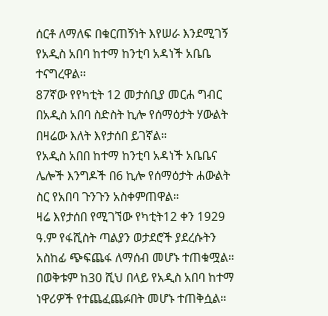ሰርቶ ለማለፍ በቁርጠኝነት እየሠራ እንደሚገኝ የአዲስ አበባ ከተማ ከንቲባ አዳነች አቤቤ ተናግረዋል፡፡
87ኛው የየካቲት 12 መታሰቢያ መርሐ ግብር በአዲስ አበባ ስድስት ኪሎ የሰማዕታት ሃውልት በዛሬው እለት እየታሰበ ይገኛል።
የአዲስ አበበ ከተማ ከንቲባ አዳነች አቤቤና ሌሎች እንግዶች በ6 ኪሎ የሰማዕታት ሐውልት ስር የአበባ ጉንጉን አስቀምጠዋል።
ዛሬ እየታሰበ የሚገኘው የካቲት12 ቀን 1929 ዓ.ም የፋሺስት ጣልያን ወታደሮች ያደረሱትን አስከፊ ጭፍጨፋ ለማሰብ መሆኑ ተጠቁሟል።
በወቅቱም ከ30 ሺህ በላይ የአዲስ አበባ ከተማ ነዋሪዎች የተጨፈጨፉበት መሆኑ ተጠቅሷል።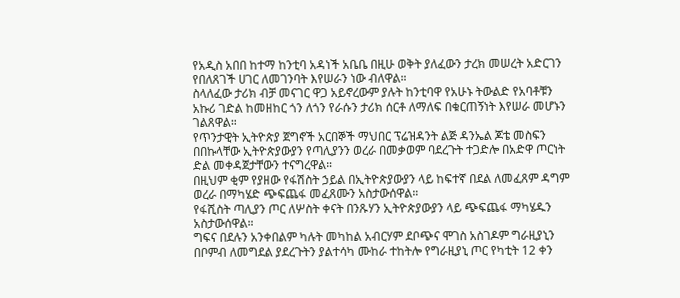የአዲስ አበበ ከተማ ከንቲባ አዳነች አቤቤ በዚሁ ወቅት ያለፈውን ታረክ መሠረት አድርገን የበለጸገች ሀገር ለመገንባት እየሠራን ነው ብለዋል።
ስላለፈው ታሪክ ብቻ መናገር ዋጋ አይኖረውም ያሉት ከንቲባዋ የአሁኑ ትውልድ የአባቶቹን አኩሪ ገድል ከመዘከር ጎን ለጎን የራሱን ታሪክ ሰርቶ ለማለፍ በቁርጠኝነት እየሠራ መሆኑን ገልጸዋል።
የጥንታዊት ኢትዮጵያ ጀግኖች አርበኞች ማህበር ፕሬዝዳንት ልጅ ዳንኤል ጆቴ መስፍን በበኩላቸው ኢትዮጵያውያን የጣሊያንን ወረራ በመቃወም ባደረጉት ተጋድሎ በአድዋ ጦርነት ድል መቀዳጀታቸውን ተናግረዋል።
በዚህም ቂም የያዘው የፋሽስት ኃይል በኢትዮጵያውያን ላይ ከፍተኛ በደል ለመፈጸም ዳግም ወረራ በማካሄድ ጭፍጨፋ መፈጸሙን አስታውሰዋል።
የፋሺስት ጣሊያን ጦር ለሦስት ቀናት በንጹሃን ኢትዮጵያውያን ላይ ጭፍጨፋ ማካሄዱን አስታውሰዋል።
ግፍና በደሉን አንቀበልም ካሉት መካከል አብርሃም ደቦጭና ሞገስ አስገዶም ግራዚያኒን በቦምብ ለመግደል ያደረጉትን ያልተሳካ ሙከራ ተከትሎ የግራዚያኒ ጦር የካቲት 12 ቀን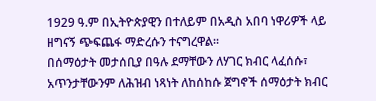1929 ዓ.ም በኢትዮጵያዊን በተለይም በአዲስ አበባ ነዋሪዎች ላይ ዘግናኝ ጭፍጨፋ ማድረሱን ተናግረዋል።
በሰማዕታት መታሰቢያ በዓሉ ደማቸውን ለሃገር ክብር ላፈሰሱ፣ አጥንታቸውንም ለሕዝብ ነጻነት ለከሰከሱ ጀግኖች ሰማዕታት ክብር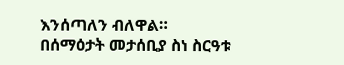እንሰጣለን ብለዋል።
በሰማዕታት መታሰቢያ ስነ ስርዓቱ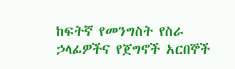ከፍትኛ የመንግስት የስራ ኃላፊዎችና የጀግኖች አርበኞች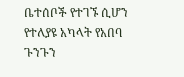ቤተሰቦች የተገኙ ሲሆን የተለያዩ አካላት የአበባ ጉንጉን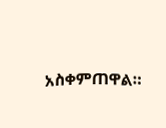አስቀምጠዋል።